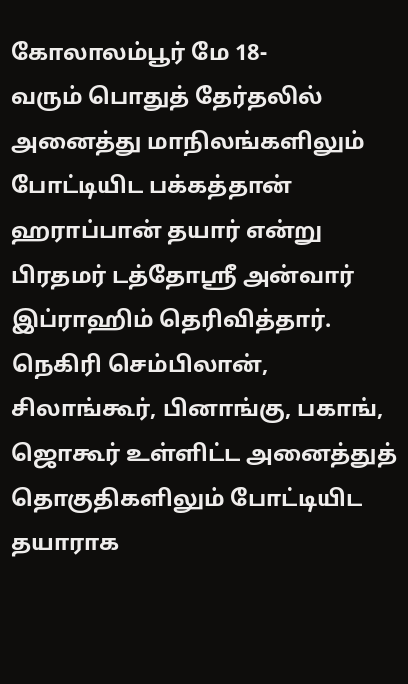கோலாலம்பூர் மே 18-
வரும் பொதுத் தேர்தலில் அனைத்து மாநிலங்களிலும் போட்டியிட பக்கத்தான் ஹராப்பான் தயார் என்று பிரதமர் டத்தோஸ்ரீ அன்வார் இப்ராஹிம் தெரிவித்தார்.
நெகிரி செம்பிலான், சிலாங்கூர், பினாங்கு, பகாங், ஜொகூர் உள்ளிட்ட அனைத்துத் தொகுதிகளிலும் போட்டியிட தயாராக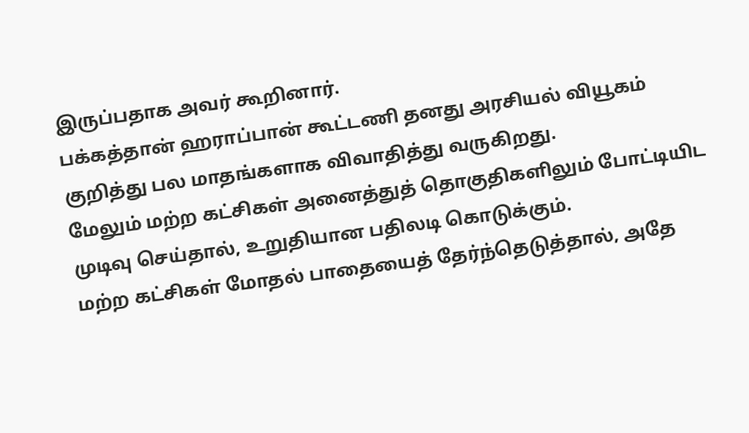இருப்பதாக அவர் கூறினார்.
பக்கத்தான் ஹராப்பான் கூட்டணி தனது அரசியல் வியூகம் குறித்து பல மாதங்களாக விவாதித்து வருகிறது.
மேலும் மற்ற கட்சிகள் அனைத்துத் தொகுதிகளிலும் போட்டியிட முடிவு செய்தால், உறுதியான பதிலடி கொடுக்கும்.
மற்ற கட்சிகள் மோதல் பாதையைத் தேர்ந்தெடுத்தால், அதே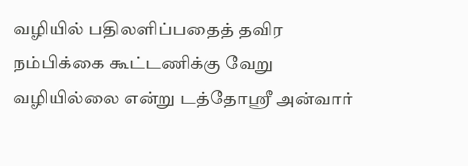வழியில் பதிலளிப்பதைத் தவிர நம்பிக்கை கூட்டணிக்கு வேறு வழியில்லை என்று டத்தோஸ்ரீ அன்வார்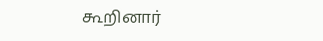கூறினார்